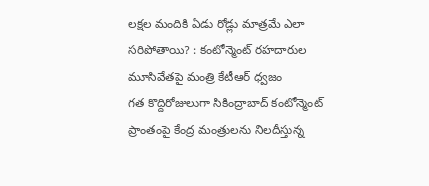లక్షల మందికి ఏడు రోడ్లు మాత్రమే ఎలా సరిపోతాయి? : కంటోన్మెంట్ రహదారుల మూసివేతపై మంత్రి కేటీఆర్ ధ్వజం
గత కొద్దిరోజులుగా సికింద్రాబాద్ కంటోన్మెంట్ ప్రాంతంపై కేంద్ర మంత్రులను నిలదీస్తున్న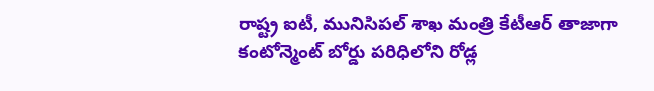రాష్ట్ర ఐటీ, మునిసిపల్ శాఖ మంత్రి కేటీఆర్ తాజాగా కంటోన్మెంట్ బోర్డు పరిధిలోని రోడ్ల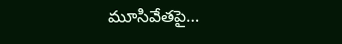మూసివేతపై…